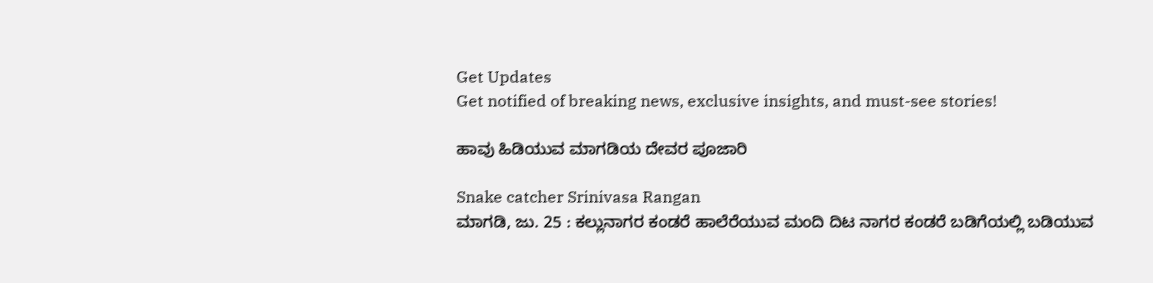Get Updates
Get notified of breaking news, exclusive insights, and must-see stories!

ಹಾವು ಹಿಡಿಯುವ ಮಾಗಡಿಯ ದೇವರ ಪೂಜಾರಿ

Snake catcher Srinivasa Rangan
ಮಾಗಡಿ, ಜು. 25 : ಕಲ್ಲುನಾಗರ ಕಂಡರೆ ಹಾಲೆರೆಯುವ ಮಂದಿ ದಿಟ ನಾಗರ ಕಂಡರೆ ಬಡಿಗೆಯಲ್ಲಿ ಬಡಿಯುವ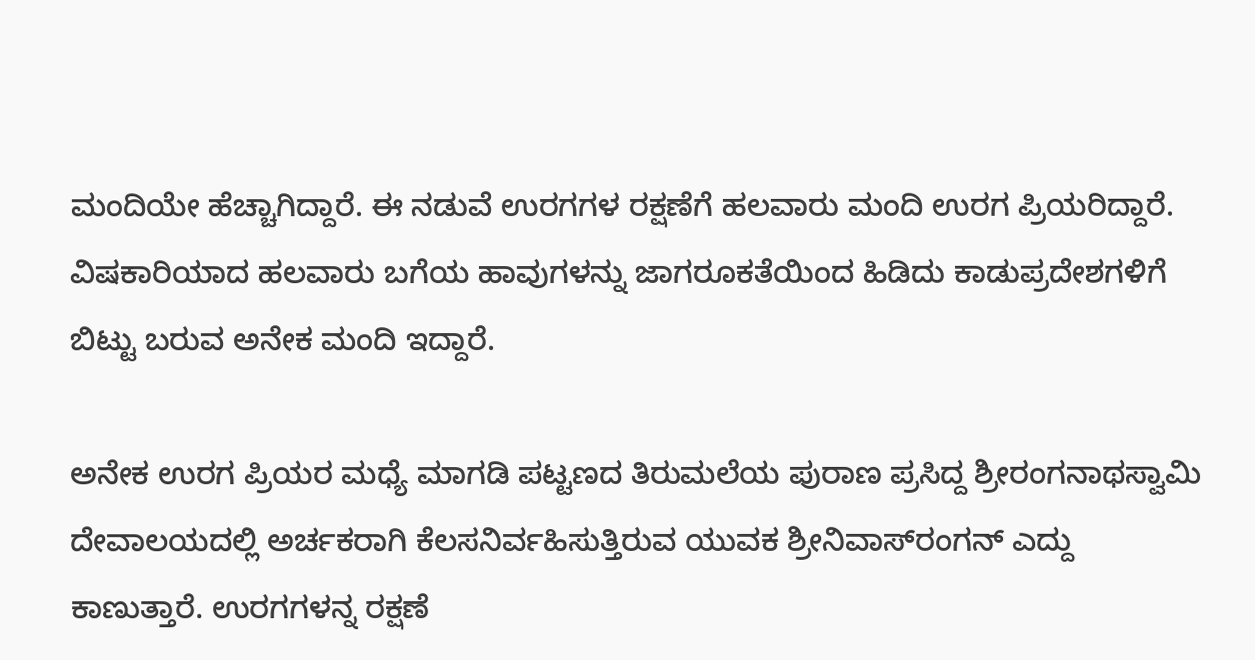ಮಂದಿಯೇ ಹೆಚ್ಚಾಗಿದ್ದಾರೆ. ಈ ನಡುವೆ ಉರಗಗಳ ರಕ್ಷಣೆಗೆ ಹಲವಾರು ಮಂದಿ ಉರಗ ಪ್ರಿಯರಿದ್ದಾರೆ. ವಿಷಕಾರಿಯಾದ ಹಲವಾರು ಬಗೆಯ ಹಾವುಗಳನ್ನು ಜಾಗರೂಕತೆಯಿಂದ ಹಿಡಿದು ಕಾಡುಪ್ರದೇಶಗಳಿಗೆ ಬಿಟ್ಟು ಬರುವ ಅನೇಕ ಮಂದಿ ಇದ್ದಾರೆ.

ಅನೇಕ ಉರಗ ಪ್ರಿಯರ ಮಧ್ಯೆ ಮಾಗಡಿ ಪಟ್ಟಣದ ತಿರುಮಲೆಯ ಪುರಾಣ ಪ್ರಸಿದ್ದ ಶ್ರೀರಂಗನಾಥಸ್ವಾಮಿ ದೇವಾಲಯದಲ್ಲಿ ಅರ್ಚಕರಾಗಿ ಕೆಲಸನಿರ್ವಹಿಸುತ್ತಿರುವ ಯುವಕ ಶ್ರೀನಿವಾಸ್‌ರಂಗನ್ ಎದ್ದು ಕಾಣುತ್ತಾರೆ. ಉರಗಗಳನ್ನ ರಕ್ಷಣೆ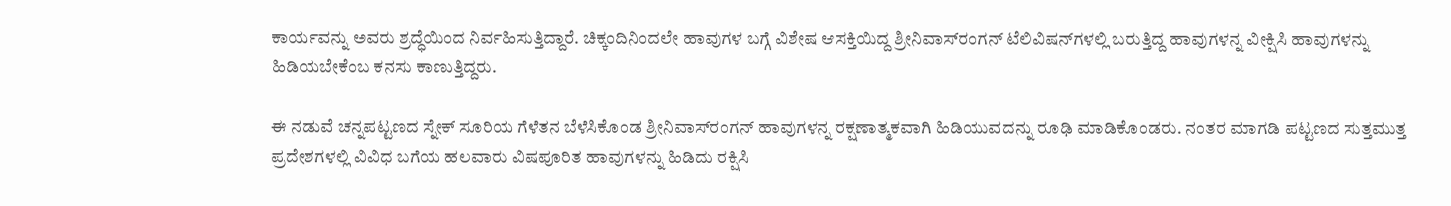ಕಾರ್ಯವನ್ನು ಅವರು ಶ್ರದ್ಧೆಯಿಂದ ನಿರ್ವಹಿಸುತ್ತಿದ್ದಾರೆ. ಚಿಕ್ಕಂದಿನಿಂದಲೇ ಹಾವುಗಳ ಬಗ್ಗೆ ವಿಶೇಷ ಆಸಕ್ತಿಯಿದ್ದ ಶ್ರೀನಿವಾಸ್‌ರಂಗನ್ ಟೆಲಿವಿಷನ್‌ಗಳಲ್ಲಿ ಬರುತ್ತಿದ್ದ ಹಾವುಗಳನ್ನ ವೀಕ್ಷಿಸಿ ಹಾವುಗಳನ್ನು ಹಿಡಿಯಬೇಕೆಂಬ ಕನಸು ಕಾಣುತ್ತಿದ್ದರು.

ಈ ನಡುವೆ ಚನ್ನಪಟ್ಟಣದ ಸ್ನೇಕ್ ಸೂರಿಯ ಗೆಳೆತನ ಬೆಳೆಸಿಕೊಂಡ ಶ್ರೀನಿವಾಸ್‌ರಂಗನ್ ಹಾವುಗಳನ್ನ ರಕ್ಷಣಾತ್ಮಕವಾಗಿ ಹಿಡಿಯುವದನ್ನು ರೂಢಿ ಮಾಡಿಕೊಂಡರು. ನಂತರ ಮಾಗಡಿ ಪಟ್ಟಣದ ಸುತ್ತಮುತ್ತ ಪ್ರದೇಶಗಳಲ್ಲಿ ವಿವಿಧ ಬಗೆಯ ಹಲವಾರು ವಿಷಪೂರಿತ ಹಾವುಗಳನ್ನು ಹಿಡಿದು ರಕ್ಷಿಸಿ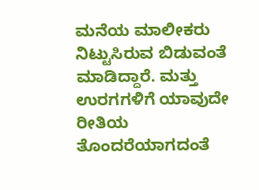ಮನೆಯ ಮಾಲೀಕರು ನಿಟ್ಟುಸಿರುವ ಬಿಡುವಂತೆ ಮಾಡಿದ್ದಾರೆ. ಮತ್ತು ಉರಗಗಳಿಗೆ ಯಾವುದೇ ರೀತಿಯ ತೊಂದರೆಯಾಗದಂತೆ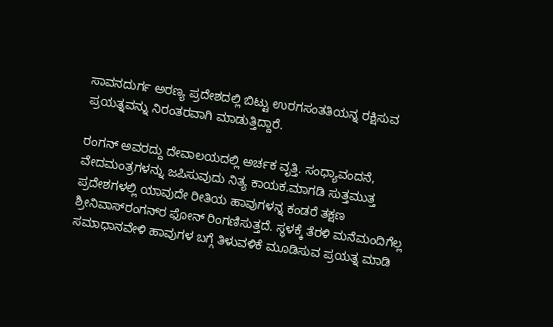ಸಾವನದುರ್ಗ ಅರಣ್ಯ ಪ್ರದೇಶದಲ್ಲಿ ಬಿಟ್ಟು ಉರಗಸಂತತಿಯನ್ನ ರಕ್ಷಿಸುವ ಪ್ರಯತ್ನವನ್ನು ನಿರಂತರವಾಗಿ ಮಾಡುತ್ತಿದ್ದಾರೆ.

ರಂಗನ್ ಅವರದ್ದು ದೇವಾಲಯದಲ್ಲಿ ಅರ್ಚಕ ವೃತ್ತಿ. ಸಂಧ್ಯಾವಂದನೆ, ವೇದಮಂತ್ರಗಳನ್ನು ಜಪಿಸುವುದು ನಿತ್ಯ ಕಾಯಕ.ಮಾಗಡಿ ಸುತ್ತಮುತ್ತ ಪ್ರದೇಶಗಳಲ್ಲಿ ಯಾವುದೇ ರೀತಿಯ ಹಾವುಗಳನ್ನ ಕಂಡರೆ ತಕ್ಷಣ ಶ್ರೀನಿವಾಸ್‌ರಂಗನ್‌ರ ಫೋನ್ ರಿಂಗಣಿಸುತ್ತದೆ. ಸ್ಥಳಕ್ಕೆ ತೆರಳಿ ಮನೆಮಂದಿಗೆಲ್ಲ ಸಮಾಧಾನವೇಳಿ ಹಾವುಗಳ ಬಗ್ಗೆ ತಿಳುವಳಿಕೆ ಮೂಡಿಸುವ ಪ್ರಯತ್ನ ಮಾಡಿ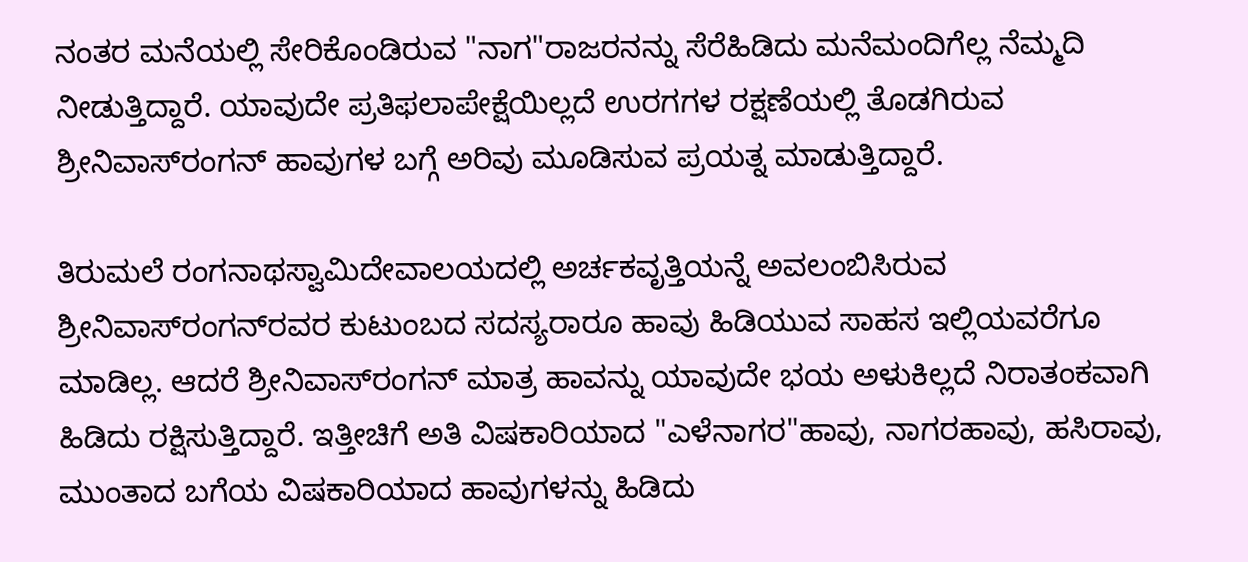ನಂತರ ಮನೆಯಲ್ಲಿ ಸೇರಿಕೊಂಡಿರುವ "ನಾಗ"ರಾಜರನನ್ನು ಸೆರೆಹಿಡಿದು ಮನೆಮಂದಿಗೆಲ್ಲ ನೆಮ್ಮದಿ ನೀಡುತ್ತಿದ್ದಾರೆ. ಯಾವುದೇ ಪ್ರತಿಫಲಾಪೇಕ್ಷೆಯಿಲ್ಲದೆ ಉರಗಗಳ ರಕ್ಷಣೆಯಲ್ಲಿ ತೊಡಗಿರುವ ಶ್ರೀನಿವಾಸ್‌ರಂಗನ್ ಹಾವುಗಳ ಬಗ್ಗೆ ಅರಿವು ಮೂಡಿಸುವ ಪ್ರಯತ್ನ ಮಾಡುತ್ತಿದ್ದಾರೆ.

ತಿರುಮಲೆ ರಂಗನಾಥಸ್ವಾಮಿದೇವಾಲಯದಲ್ಲಿ ಅರ್ಚಕವೃತ್ತಿಯನ್ನೆ ಅವಲಂಬಿಸಿರುವ ಶ್ರೀನಿವಾಸ್‌ರಂಗನ್‌ರವರ ಕುಟುಂಬದ ಸದಸ್ಯರಾರೂ ಹಾವು ಹಿಡಿಯುವ ಸಾಹಸ ಇಲ್ಲಿಯವರೆಗೂ ಮಾಡಿಲ್ಲ. ಆದರೆ ಶ್ರೀನಿವಾಸ್‌ರಂಗನ್ ಮಾತ್ರ ಹಾವನ್ನು ಯಾವುದೇ ಭಯ ಅಳುಕಿಲ್ಲದೆ ನಿರಾತಂಕವಾಗಿ ಹಿಡಿದು ರಕ್ಷಿಸುತ್ತಿದ್ದಾರೆ. ಇತ್ತೀಚಿಗೆ ಅತಿ ವಿಷಕಾರಿಯಾದ "ಎಳೆನಾಗರ"ಹಾವು, ನಾಗರಹಾವು, ಹಸಿರಾವು, ಮುಂತಾದ ಬಗೆಯ ವಿಷಕಾರಿಯಾದ ಹಾವುಗಳನ್ನು ಹಿಡಿದು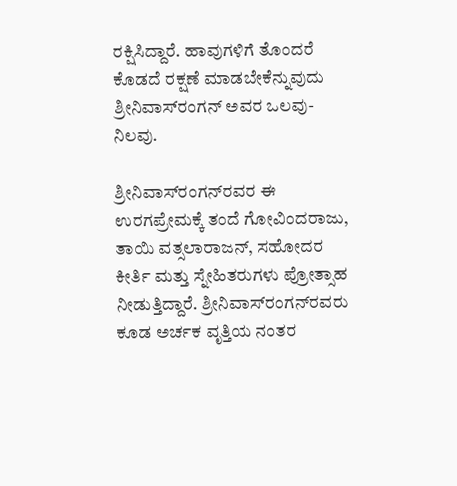ರಕ್ಷಿಸಿದ್ದಾರೆ. ಹಾವುಗಳಿಗೆ ತೊಂದರೆ ಕೊಡದೆ ರಕ್ಷಣೆ ಮಾಡಬೇಕೆನ್ನುವುದು ಶ್ರೀನಿವಾಸ್‌ರಂಗನ್ ಅವರ ಒಲವು-ನಿಲವು.

ಶ್ರೀನಿವಾಸ್‌ರಂಗನ್‌ರವರ ಈ ಉರಗಪ್ರೇಮಕ್ಕೆ ತಂದೆ ಗೋವಿಂದರಾಜು, ತಾಯಿ ವತ್ಸಲಾರಾಜನ್, ಸಹೋದರ ಕೀರ್ತಿ ಮತ್ತು ಸ್ನೇಹಿತರುಗಳು ಪ್ರೋತ್ಸಾಹ ನೀಡುತ್ತಿದ್ದಾರೆ. ಶ್ರೀನಿವಾಸ್‌ರಂಗನ್‌ರವರು ಕೂಡ ಅರ್ಚಕ ವೃತ್ತಿಯ ನಂತರ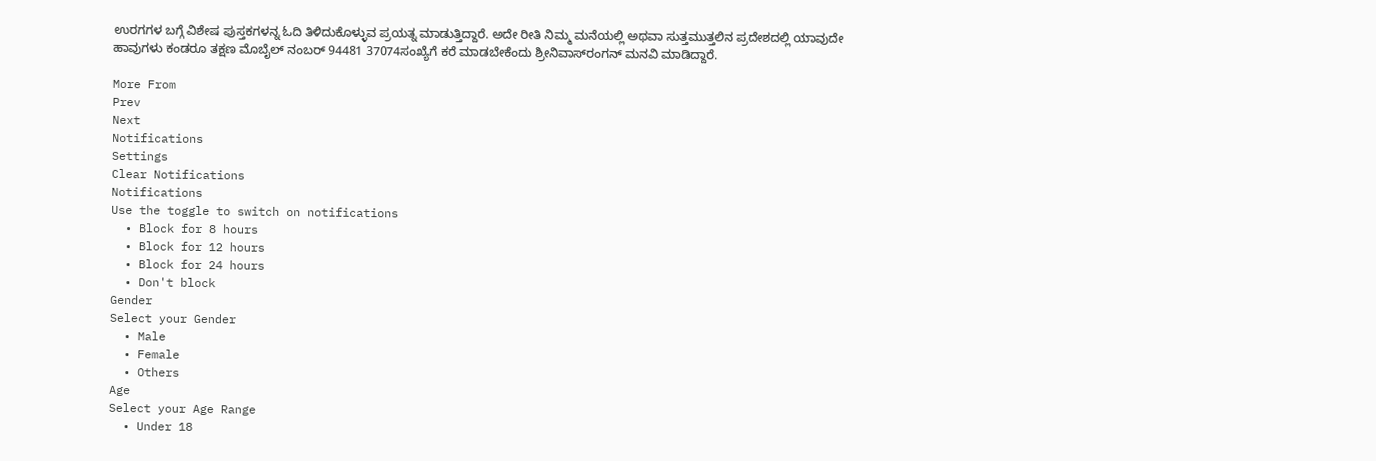ಉರಗಗಳ ಬಗ್ಗೆ ವಿಶೇಷ ಪುಸ್ತಕಗಳನ್ನ ಓದಿ ತಿಳಿದುಕೊಳ್ಳುವ ಪ್ರಯತ್ನ ಮಾಡುತ್ತಿದ್ದಾರೆ. ಅದೇ ರೀತಿ ನಿಮ್ಮ ಮನೆಯಲ್ಲಿ ಅಥವಾ ಸುತ್ತಮುತ್ತಲಿನ ಪ್ರದೇಶದಲ್ಲಿ ಯಾವುದೇ ಹಾವುಗಳು ಕಂಡರೂ ತಕ್ಷಣ ಮೊಬೈಲ್ ನಂಬರ್ 94481 37074ಸಂಖ್ಯೆಗೆ ಕರೆ ಮಾಡಬೇಕೆಂದು ಶ್ರೀನಿವಾಸ್‌ರಂಗನ್ ಮನವಿ ಮಾಡಿದ್ದಾರೆ.

More From
Prev
Next
Notifications
Settings
Clear Notifications
Notifications
Use the toggle to switch on notifications
  • Block for 8 hours
  • Block for 12 hours
  • Block for 24 hours
  • Don't block
Gender
Select your Gender
  • Male
  • Female
  • Others
Age
Select your Age Range
  • Under 18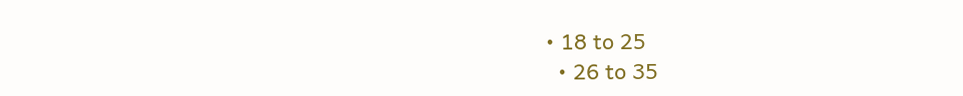• 18 to 25
  • 26 to 35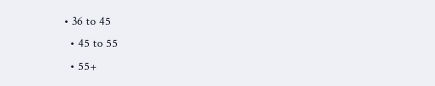• 36 to 45
  • 45 to 55
  • 55+